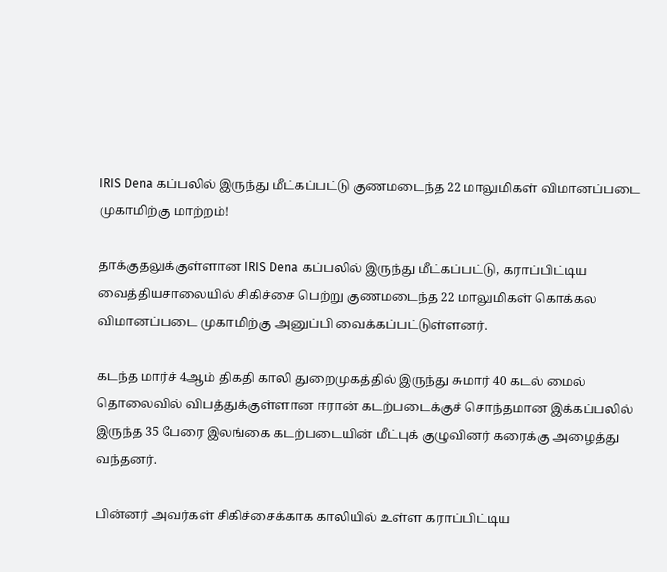IRIS Dena கப்பலில் இருந்து மீட்கப்பட்டு குணமடைந்த 22 மாலுமிகள் விமானப்படை முகாமிற்கு மாற்றம்!

தாக்குதலுக்குள்ளான IRIS Dena கப்பலில் இருந்து மீட்கப்பட்டு, கராப்பிட்டிய வைத்தியசாலையில் சிகிச்சை பெற்று குணமடைந்த 22 மாலுமிகள் கொக்கல விமானப்படை முகாமிற்கு அனுப்பி வைக்கப்பட்டுள்ளனர்.

கடந்த மார்ச் 4ஆம் திகதி காலி துறைமுகத்தில் இருந்து சுமார் 40 கடல் மைல் தொலைவில் விபத்துக்குள்ளான ஈரான் கடற்படைக்குச் சொந்தமான இக்கப்பலில் இருந்த 35 பேரை இலங்கை கடற்படையின் மீட்புக் குழுவினர் கரைக்கு அழைத்து வந்தனர்.

பின்னர் அவர்கள் சிகிச்சைக்காக காலியில் உள்ள கராப்பிட்டிய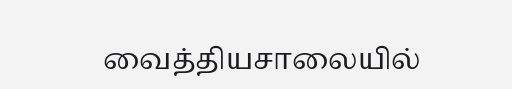வைத்தியசாலையில்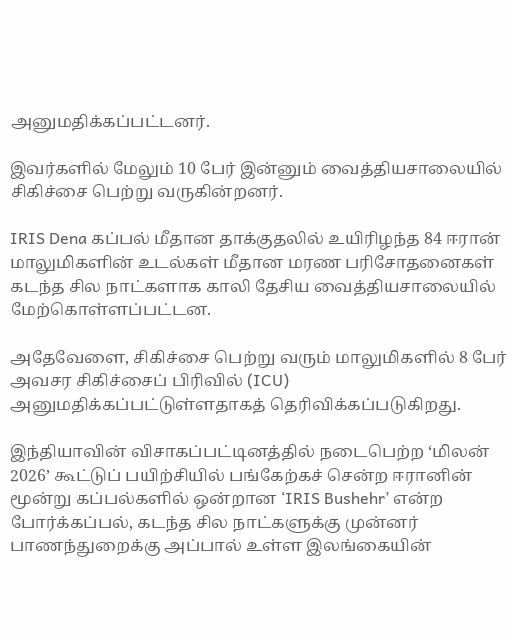அனுமதிக்கப்பட்டனர்.

இவர்களில் மேலும் 10 பேர் இன்னும் வைத்தியசாலையில் சிகிச்சை பெற்று வருகின்றனர்.

IRIS Dena கப்பல் மீதான தாக்குதலில் உயிரிழந்த 84 ஈரான் மாலுமிகளின் உடல்கள் மீதான மரண பரிசோதனைகள் கடந்த சில நாட்களாக காலி தேசிய வைத்தியசாலையில் மேற்கொள்ளப்பட்டன.

அதேவேளை, சிகிச்சை பெற்று வரும் மாலுமிகளில் 8 பேர் அவசர சிகிச்சைப் பிரிவில் (ICU) அனுமதிக்கப்பட்டுள்ளதாகத் தெரிவிக்கப்படுகிறது.

இந்தியாவின் விசாகப்பட்டினத்தில் நடைபெற்ற ‘மிலன் 2026’ கூட்டுப் பயிற்சியில் பங்கேற்கச் சென்ற ஈரானின் மூன்று கப்பல்களில் ஒன்றான ‘IRIS Bushehr’ என்ற போர்க்கப்பல், கடந்த சில நாட்களுக்கு முன்னர் பாணந்துறைக்கு அப்பால் உள்ள இலங்கையின்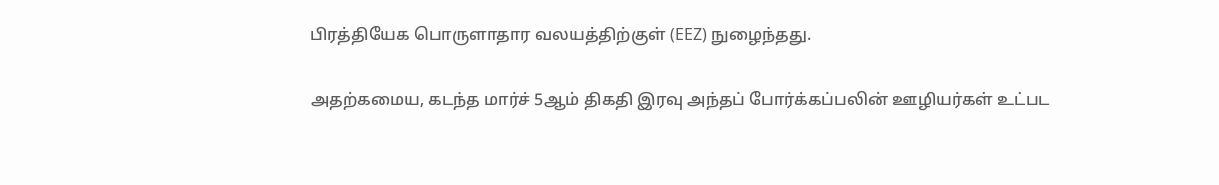பிரத்தியேக பொருளாதார வலயத்திற்குள் (EEZ) நுழைந்தது.

அதற்கமைய, கடந்த மார்ச் 5ஆம் திகதி இரவு அந்தப் போர்க்கப்பலின் ஊழியர்கள் உட்பட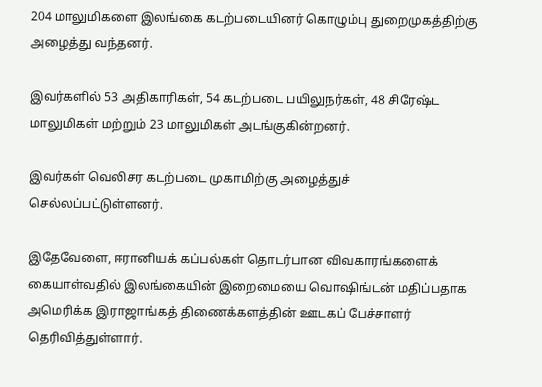204 மாலுமிகளை இலங்கை கடற்படையினர் கொழும்பு துறைமுகத்திற்கு அழைத்து வந்தனர்.

இவர்களில் 53 அதிகாரிகள், 54 கடற்படை பயிலுநர்கள், 48 சிரேஷ்ட மாலுமிகள் மற்றும் 23 மாலுமிகள் அடங்குகின்றனர்.

இவர்கள் வெலிசர கடற்படை முகாமிற்கு அழைத்துச் செல்லப்பட்டுள்ளனர்.

இதேவேளை, ஈரானியக் கப்பல்கள் தொடர்பான விவகாரங்களைக் கையாள்வதில் இலங்கையின் இறைமையை வொஷிங்டன் மதிப்பதாக அமெரிக்க இராஜாங்கத் திணைக்களத்தின் ஊடகப் பேச்சாளர் தெரிவித்துள்ளார்.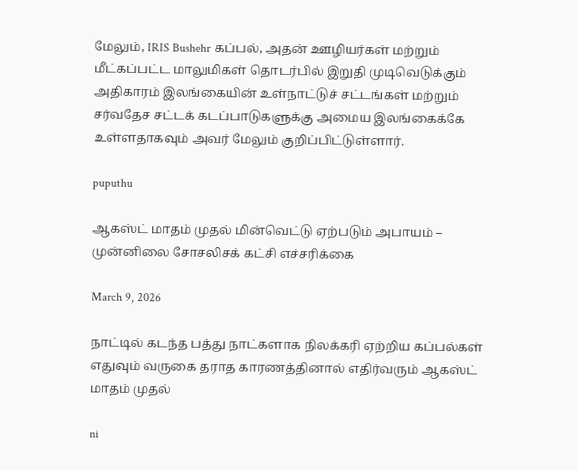மேலும், IRIS Bushehr கப்பல், அதன் ஊழியர்கள் மற்றும் மீட்கப்பட்ட மாலுமிகள் தொடர்பில் இறுதி முடிவெடுக்கும் அதிகாரம் இலங்கையின் உள்நாட்டுச் சட்டங்கள் மற்றும் சர்வதேச சட்டக் கடப்பாடுகளுக்கு அமைய இலங்கைக்கே உள்ளதாகவும் அவர் மேலும் குறிப்பிட்டுள்ளார்.

puputhu

ஆகஸ்ட் மாதம் முதல் மின்வெட்டு ஏற்படும் அபாயம் – முன்னிலை சோசலிசக் கட்சி எச்சரிக்கை

March 9, 2026

நாட்டில் கடந்த பத்து நாட்களாக நிலக்கரி ஏற்றிய கப்பல்கள் எதுவும் வருகை தராத காரணத்தினால் எதிர்வரும் ஆகஸ்ட் மாதம் முதல்

ni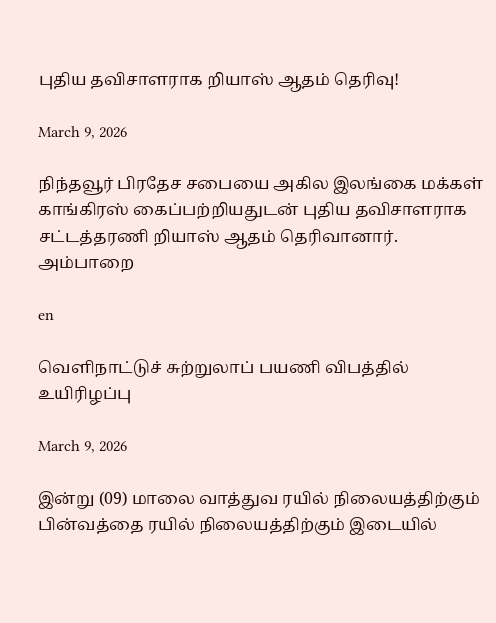புதிய தவிசாளராக றியாஸ் ஆதம் தெரிவு!

March 9, 2026

நிந்தவூர் பிரதேச சபையை அகில இலங்கை மக்கள் காங்கிரஸ் கைப்பற்றியதுடன் புதிய தவிசாளராக சட்டத்தரணி றியாஸ் ஆதம் தெரிவானார். அம்பாறை

en

வெளிநாட்டுச் சுற்றுலாப் பயணி விபத்தில் உயிரிழப்பு

March 9, 2026

இன்று (09) மாலை வாத்துவ ரயில் நிலையத்திற்கும் பின்வத்தை ரயில் நிலையத்திற்கும் இடையில்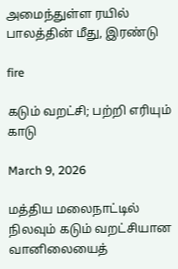அமைந்துள்ள ரயில் பாலத்தின் மீது, இரண்டு

fire

கடும் வறட்சி; பற்றி எரியும் காடு

March 9, 2026

மத்திய மலைநாட்டில் நிலவும் கடும் வறட்சியான வானிலையைத்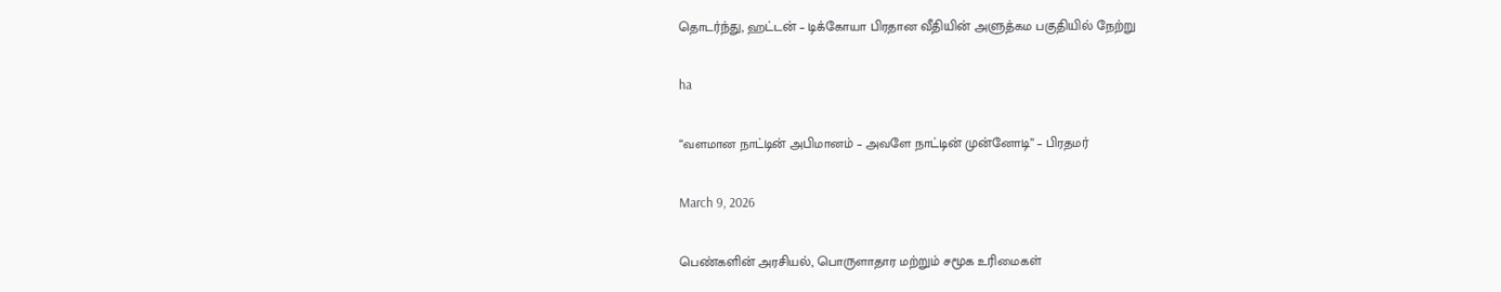தொடர்ந்து, ஹட்டன் – டிக்கோயா பிரதான வீதியின் அளுத்கம பகுதியில் நேற்று

ha

“வளமான நாட்டின் அபிமானம் – அவளே நாட்டின் முன்னோடி” – பிரதமர்

March 9, 2026

பெண்களின் அரசியல், பொருளாதார மற்றும் சமூக உரிமைகள்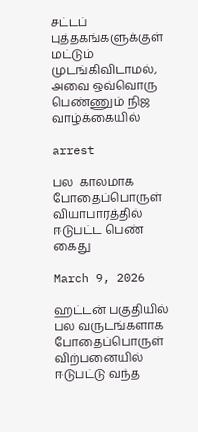சட்டப் புத்தகங்களுக்குள் மட்டும் முடங்கிவிடாமல், அவை ஒவ்வொரு பெண்ணும் நிஜ வாழ்க்கையில்

arrest

பல  காலமாக போதைப்பொருள் வியாபாரத்தில் ஈடுபட்ட பெண் கைது

March 9, 2026

ஹட்டன் பகுதியில் பல வருடங்களாக போதைப்பொருள் விற்பனையில் ஈடுபட்டு வந்த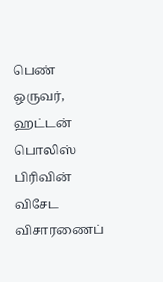பெண் ஒருவர், ஹட்டன் பொலிஸ் பிரிவின் விசேட விசாரணைப்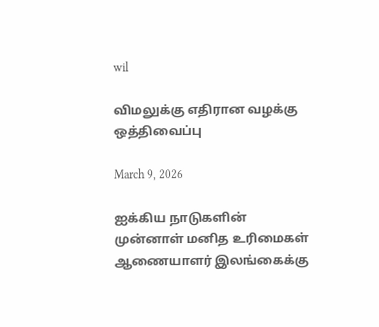wil

விமலுக்கு எதிரான வழக்கு ஒத்திவைப்பு

March 9, 2026

ஐக்கிய நாடுகளின் முன்னாள் மனித உரிமைகள் ஆணையாளர் இலங்கைக்கு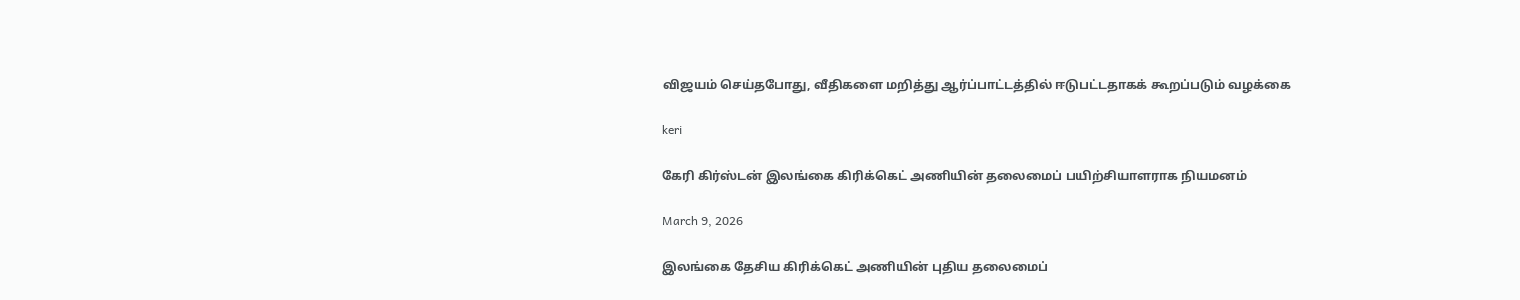விஜயம் செய்தபோது, வீதிகளை மறித்து ஆர்ப்பாட்டத்தில் ஈடுபட்டதாகக் கூறப்படும் வழக்கை

keri

கேரி கிர்ஸ்டன் இலங்கை கிரிக்கெட் அணியின் தலைமைப் பயிற்சியாளராக நியமனம்

March 9, 2026

இலங்கை தேசிய கிரிக்கெட் அணியின் புதிய தலைமைப்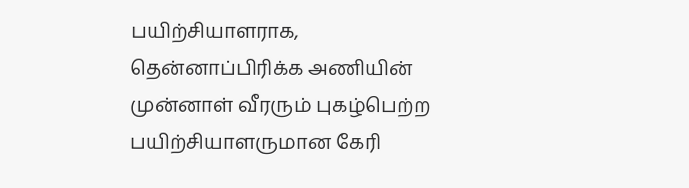பயிற்சியாளராக, தென்னாப்பிரிக்க அணியின் முன்னாள் வீரரும் புகழ்பெற்ற பயிற்சியாளருமான கேரி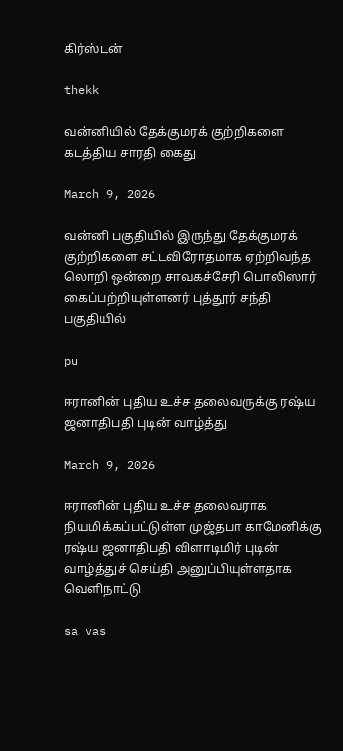கிர்ஸ்டன்

thekk

வன்னியில் தேக்குமரக் குற்றிகளை கடத்திய சாரதி கைது

March 9, 2026

வன்னி பகுதியில் இருந்து தேக்குமரக் குற்றிகளை சட்டவிரோதமாக ஏற்றிவந்த லொறி ஒன்றை சாவகச்சேரி பொலிஸார் கைப்பற்றியுள்ளனர் புத்தூர் சந்தி பகுதியில்

pu

ஈரானின் புதிய உச்ச தலைவருக்கு ரஷ்ய ஜனாதிபதி புடின் வாழ்த்து

March 9, 2026

ஈரானின் புதிய உச்ச தலைவராக நியமிக்கப்பட்டுள்ள முஜ்தபா காமேனிக்கு ரஷ்ய ஜனாதிபதி விளாடிமிர் புடின் வாழ்த்துச் செய்தி அனுப்பியுள்ளதாக வெளிநாட்டு

sa vas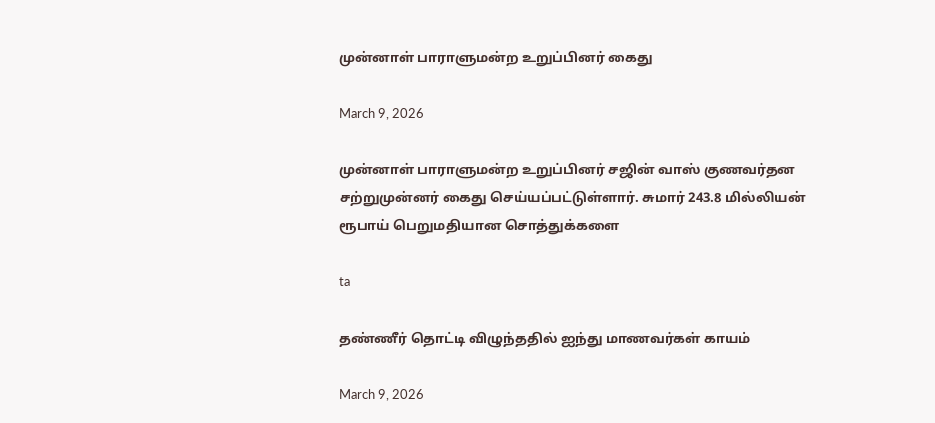முன்னாள் பாராளுமன்ற உறுப்பினர் கைது

March 9, 2026

முன்னாள் பாராளுமன்ற உறுப்பினர் சஜின் வாஸ் குணவர்தன சற்றுமுன்னர் கைது செய்யப்பட்டுள்ளார். சுமார் 243.8 மில்லியன் ரூபாய் பெறுமதியான சொத்துக்களை

ta

தண்ணீர் தொட்டி விழுந்ததில் ஐந்து மாணவர்கள் காயம்

March 9, 2026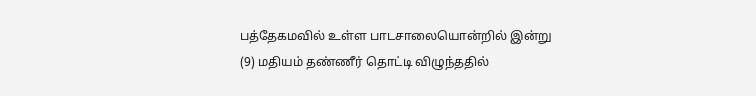பத்தேகமவில் உள்ள பாடசாலையொன்றில் இன்று (9) மதியம் தண்ணீர் தொட்டி விழுந்ததில்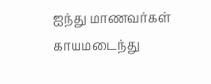ஐந்து மாணவர்கள் காயமடைந்து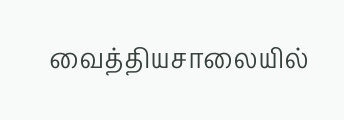வைத்தியசாலையில்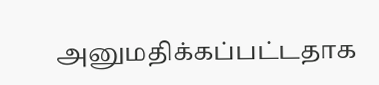அனுமதிக்கப்பட்டதாக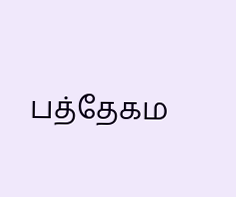பத்தேகம